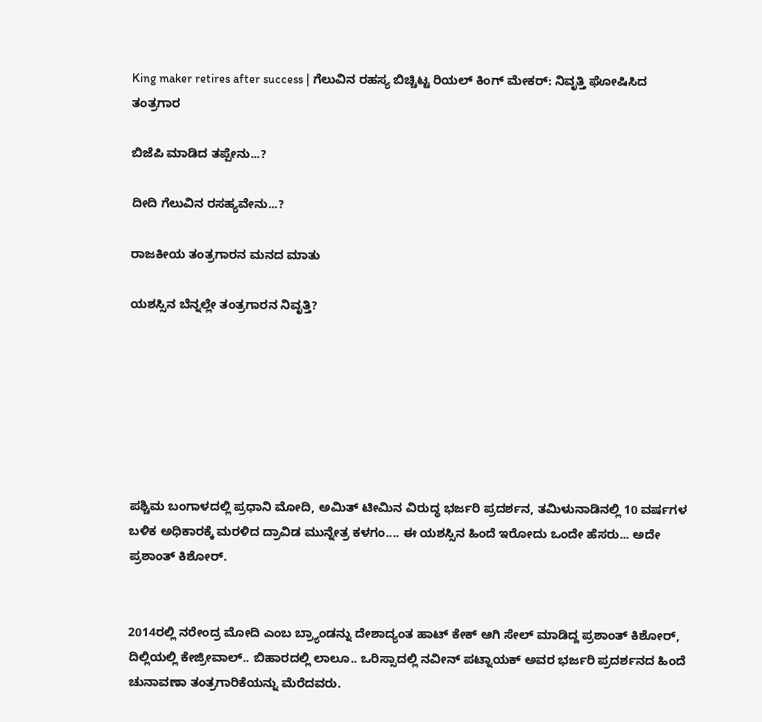King maker retires after success | ಗೆಲುವಿನ ರಹಸ್ಯ ಬಿಚ್ಚಿಟ್ಟ ರಿಯಲ್ ಕಿಂಗ್ ಮೇಕರ್: ನಿವೃತ್ತಿ ಘೋಷಿಸಿದ ತಂತ್ರಗಾರ

ಬಿಜೆಪಿ ಮಾಡಿದ ತಪ್ಪೇನು...?

ದೀದಿ ಗೆಲುವಿನ ರಸಹ್ಯವೇನು...?

ರಾಜಕೀಯ ತಂತ್ರಗಾರನ ಮನದ ಮಾತು

ಯಶಸ್ಸಿನ ಬೆನ್ನಲ್ಲೇ ತಂತ್ರಗಾರನ ನಿವೃತ್ತಿ?







ಪಶ್ಚಿಮ ಬಂಗಾಳದಲ್ಲಿ ಪ್ರಧಾನಿ ಮೋದಿ, ಅಮಿತ್ ಟೀಮಿನ ವಿರುದ್ಧ ಭರ್ಜರಿ ಪ್ರದರ್ಶನ, ತಮಿಳುನಾಡಿನಲ್ಲಿ 10 ವರ್ಷಗಳ ಬಳಿಕ ಅಧಿಕಾರಕ್ಕೆ ಮರಳಿದ ದ್ರಾವಿಡ ಮುನ್ನೇತ್ರ ಕಳಗಂ.... ಈ ಯಶಸ್ಸಿನ ಹಿಂದೆ ಇರೋದು ಒಂದೇ ಹೆಸರು... ಅದೇ ಪ್ರಶಾಂತ್ ಕಿಶೋರ್.


2014ರಲ್ಲಿ ನರೇಂದ್ರ ಮೋದಿ ಎಂಬ ಬ್ರ್ಯಾಂಡನ್ನು ದೇಶಾದ್ಯಂತ ಹಾಟ್ ಕೇಕ್ ಆಗಿ ಸೇಲ್ ಮಾಡಿದ್ದ ಪ್ರಶಾಂತ್ ಕಿಶೋರ್, ದಿಲ್ಲಿಯಲ್ಲಿ ಕೇಜ್ರೀವಾಲ್.. ಬಿಹಾರದಲ್ಲಿ ಲಾಲೂ.. ಒರಿಸ್ಸಾದಲ್ಲಿ ನವೀನ್ ಪಟ್ನಾಯಕ್ ಅವರ ಭರ್ಜರಿ ಪ್ರದರ್ಶನದ ಹಿಂದೆ ಚುನಾವಣಾ ತಂತ್ರಗಾರಿಕೆಯನ್ನು ಮೆರೆದವರು.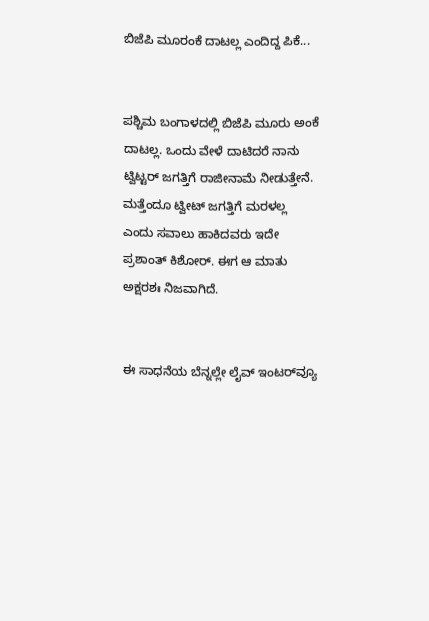ಬಿಜೆಪಿ ಮೂರಂಕೆ ದಾಟಲ್ಲ ಎಂದಿದ್ದ ಪಿಕೆ...


ಪಶ್ಚಿಮ ಬಂಗಾಳದಲ್ಲಿ ಬಿಜೆಪಿ ಮೂರು ಅಂಕೆ ದಾಟಲ್ಲ. ಒಂದು ವೇಳೆ ದಾಟಿದರೆ ನಾನು ಟ್ವಿಟ್ಟರ್ ಜಗತ್ತಿಗೆ ರಾಜೀನಾಮೆ ನೀಡುತ್ತೇನೆ. ಮತ್ತೆಂದೂ ಟ್ವೀಟ್ ಜಗತ್ತಿಗೆ ಮರಳಲ್ಲ ಎಂದು ಸವಾಲು ಹಾಕಿದವರು ಇದೇ ಪ್ರಶಾಂತ್ ಕಿಶೋರ್. ಈಗ ಆ ಮಾತು ಅಕ್ಷರಶಃ ನಿಜವಾಗಿದೆ.


ಈ ಸಾಧನೆಯ ಬೆನ್ನಲ್ಲೇ ಲೈವ್ ಇಂಟರ್‌ವ್ಯೂ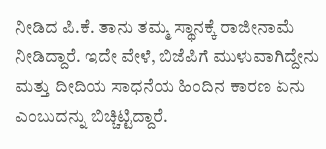ನೀಡಿದ ಪಿ.ಕೆ. ತಾನು ತಮ್ಮ ಸ್ಥಾನಕ್ಕೆ ರಾಜೀನಾಮೆ ನೀಡಿದ್ದಾರೆ. ಇದೇ ವೇಳೆ, ಬಿಜೆಪಿಗೆ ಮುಳುವಾಗಿದ್ದೇನು ಮತ್ತು ದೀದಿಯ ಸಾಧನೆಯ ಹಿಂದಿನ ಕಾರಣ ಏನು ಎಂಬುದನ್ನು ಬಿಚ್ಚಿಟ್ಟಿದ್ದಾರೆ.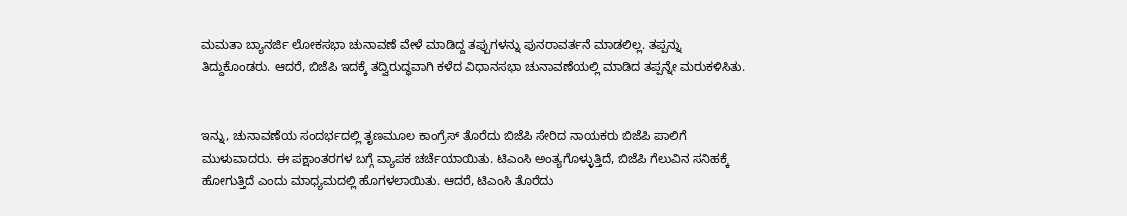ಮಮತಾ ಬ್ಯಾನರ್ಜಿ ಲೋಕಸಭಾ ಚುನಾವಣೆ ವೇಳೆ ಮಾಡಿದ್ದ ತಪ್ಪುಗಳನ್ನು ಪುನರಾವರ್ತನೆ ಮಾಡಲಿಲ್ಲ. ತಪ್ಪನ್ನು ತಿದ್ದುಕೊಂಡರು. ಆದರೆ, ಬಿಜೆಪಿ ಇದಕ್ಕೆ ತದ್ವಿರುದ್ಧವಾಗಿ ಕಳೆದ ವಿಧಾನಸಭಾ ಚುನಾವಣೆಯಲ್ಲಿ ಮಾಡಿದ ತಪ್ಪನ್ನೇ ಮರುಕಳಿಸಿತು.


ಇನ್ನು, ಚುನಾವಣೆಯ ಸಂದರ್ಭದಲ್ಲಿ ತೃಣಮೂಲ ಕಾಂಗ್ರೆಸ್ ತೊರೆದು ಬಿಜೆಪಿ ಸೇರಿದ ನಾಯಕರು ಬಿಜೆಪಿ ಪಾಲಿಗೆ ಮುಳುವಾದರು. ಈ ಪಕ್ಷಾಂತರಗಳ ಬಗ್ಗೆ ವ್ಯಾಪಕ ಚರ್ಚೆಯಾಯಿತು. ಟಿಎಂಸಿ ಅಂತ್ಯಗೊಳ್ಳುತ್ತಿದೆ, ಬಿಜೆಪಿ ಗೆಲುವಿನ ಸನಿಹಕ್ಕೆ ಹೋಗುತ್ತಿದೆ ಎಂದು ಮಾಧ್ಯಮದಲ್ಲಿ ಹೊಗಳಲಾಯಿತು. ಆದರೆ, ಟಿಎಂಸಿ ತೊರೆದು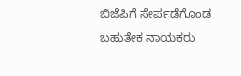ಬಿಜೆಪಿಗೆ ಸೇರ್ಪಡೆಗೊಂಡ ಬಹುತೇಕ ನಾಯಕರು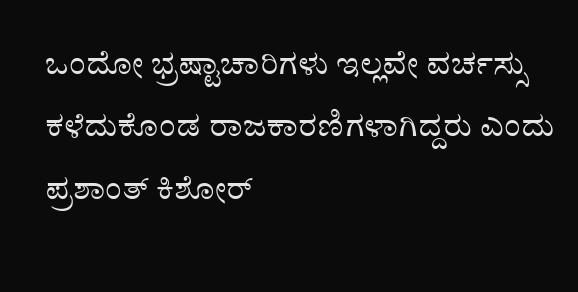ಒಂದೋ ಭ್ರಷ್ಟಾಚಾರಿಗಳು ಇಲ್ಲವೇ ವರ್ಚಸ್ಸು ಕಳೆದುಕೊಂಡ ರಾಜಕಾರಣಿಗಳಾಗಿದ್ದರು ಎಂದು ಪ್ರಶಾಂತ್ ಕಿಶೋರ್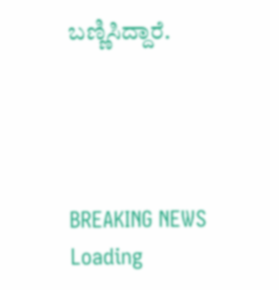ಬಣ್ಣಿಸಿದ್ದಾರೆ.




BREAKING NEWS
Loading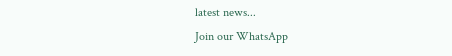latest news...
Join our WhatsApp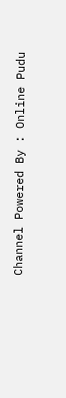Channel Powered By : Online Pudu